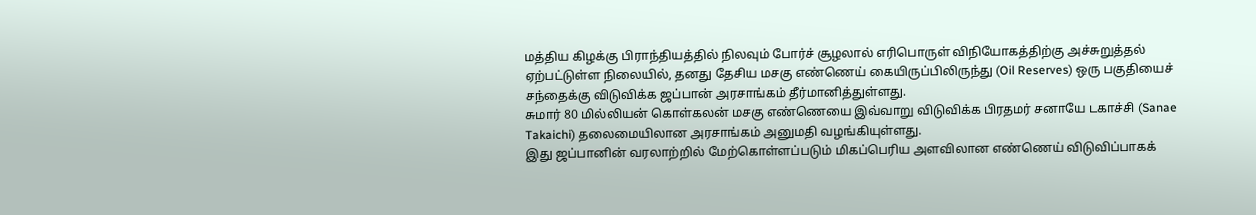மத்திய கிழக்கு பிராந்தியத்தில் நிலவும் போர்ச் சூழலால் எரிபொருள் விநியோகத்திற்கு அச்சுறுத்தல் ஏற்பட்டுள்ள நிலையில், தனது தேசிய மசகு எண்ணெய் கையிருப்பிலிருந்து (Oil Reserves) ஒரு பகுதியைச் சந்தைக்கு விடுவிக்க ஜப்பான் அரசாங்கம் தீர்மானித்துள்ளது.
சுமார் 80 மில்லியன் கொள்கலன் மசகு எண்ணெயை இவ்வாறு விடுவிக்க பிரதமர் சனாயே டகாச்சி (Sanae Takaichi) தலைமையிலான அரசாங்கம் அனுமதி வழங்கியுள்ளது.
இது ஜப்பானின் வரலாற்றில் மேற்கொள்ளப்படும் மிகப்பெரிய அளவிலான எண்ணெய் விடுவிப்பாகக்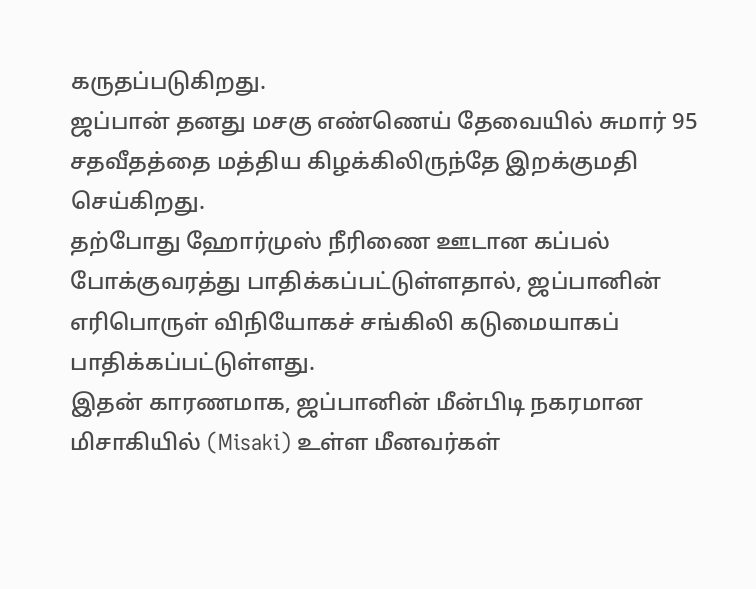கருதப்படுகிறது.
ஜப்பான் தனது மசகு எண்ணெய் தேவையில் சுமார் 95 சதவீதத்தை மத்திய கிழக்கிலிருந்தே இறக்குமதி செய்கிறது.
தற்போது ஹோர்முஸ் நீரிணை ஊடான கப்பல் போக்குவரத்து பாதிக்கப்பட்டுள்ளதால், ஜப்பானின் எரிபொருள் விநியோகச் சங்கிலி கடுமையாகப் பாதிக்கப்பட்டுள்ளது.
இதன் காரணமாக, ஜப்பானின் மீன்பிடி நகரமான மிசாகியில் (Misaki) உள்ள மீனவர்கள்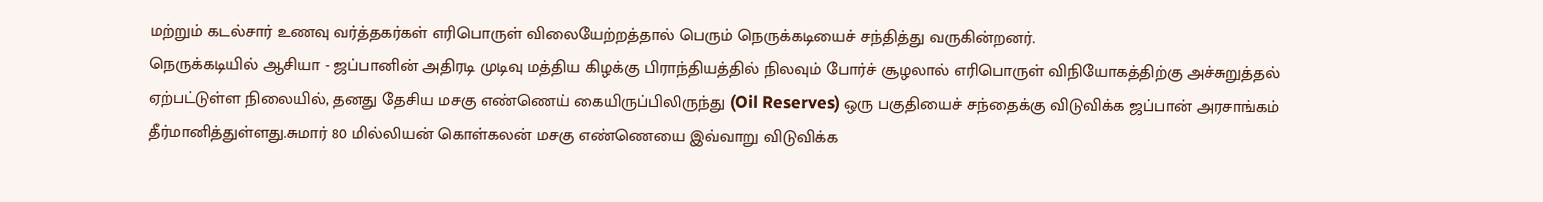மற்றும் கடல்சார் உணவு வர்த்தகர்கள் எரிபொருள் விலையேற்றத்தால் பெரும் நெருக்கடியைச் சந்தித்து வருகின்றனர்.
நெருக்கடியில் ஆசியா - ஜப்பானின் அதிரடி முடிவு மத்திய கிழக்கு பிராந்தியத்தில் நிலவும் போர்ச் சூழலால் எரிபொருள் விநியோகத்திற்கு அச்சுறுத்தல் ஏற்பட்டுள்ள நிலையில், தனது தேசிய மசகு எண்ணெய் கையிருப்பிலிருந்து (Oil Reserves) ஒரு பகுதியைச் சந்தைக்கு விடுவிக்க ஜப்பான் அரசாங்கம் தீர்மானித்துள்ளது.சுமார் 80 மில்லியன் கொள்கலன் மசகு எண்ணெயை இவ்வாறு விடுவிக்க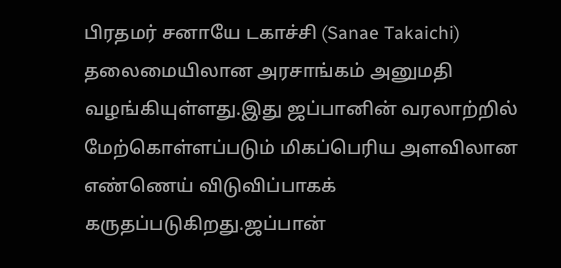பிரதமர் சனாயே டகாச்சி (Sanae Takaichi) தலைமையிலான அரசாங்கம் அனுமதி வழங்கியுள்ளது.இது ஜப்பானின் வரலாற்றில் மேற்கொள்ளப்படும் மிகப்பெரிய அளவிலான எண்ணெய் விடுவிப்பாகக் கருதப்படுகிறது.ஜப்பான்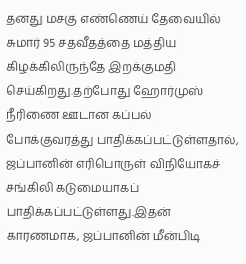தனது மசகு எண்ணெய் தேவையில் சுமார் 95 சதவீதத்தை மத்திய கிழக்கிலிருந்தே இறக்குமதி செய்கிறது.தற்போது ஹோர்முஸ் நீரிணை ஊடான கப்பல் போக்குவரத்து பாதிக்கப்பட்டுள்ளதால், ஜப்பானின் எரிபொருள் விநியோகச் சங்கிலி கடுமையாகப் பாதிக்கப்பட்டுள்ளது.இதன் காரணமாக, ஜப்பானின் மீன்பிடி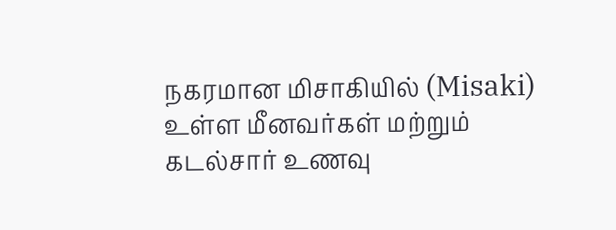நகரமான மிசாகியில் (Misaki) உள்ள மீனவர்கள் மற்றும் கடல்சார் உணவு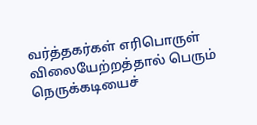வர்த்தகர்கள் எரிபொருள் விலையேற்றத்தால் பெரும் நெருக்கடியைச்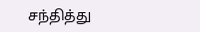சந்தித்து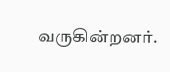வருகின்றனர்.